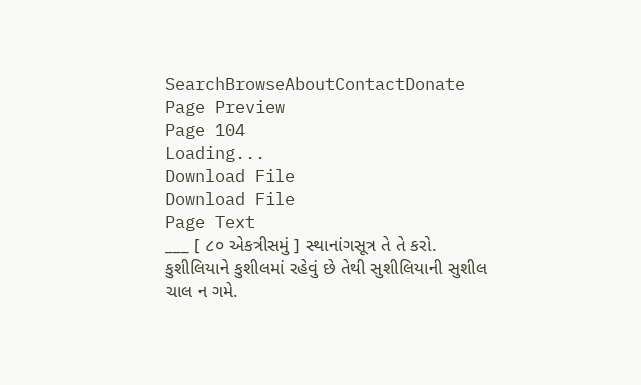SearchBrowseAboutContactDonate
Page Preview
Page 104
Loading...
Download File
Download File
Page Text
___ [ ૮૦ એકત્રીસમું ] સ્થાનાંગસૂત્ર તે તે કરો. કુશીલિયાને કુશીલમાં રહેવું છે તેથી સુશીલિયાની સુશીલ ચાલ ન ગમે.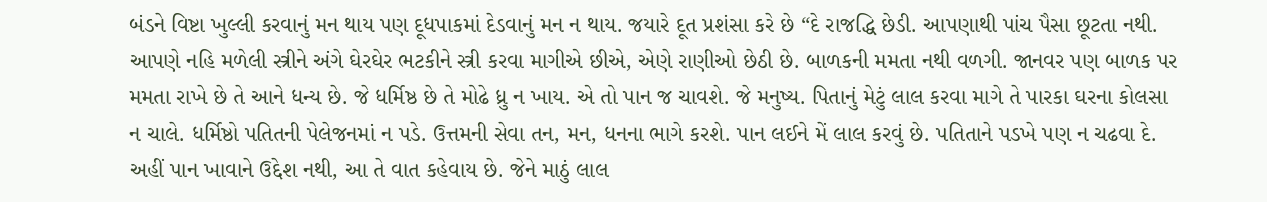બંડને વિષ્ટા ખુલ્લી કરવાનું મન થાય પણ દૂધપાકમાં દેડવાનું મન ન થાય. જયારે દૂત પ્રશંસા કરે છે “દે રાજદ્ધિ છેડી. આપણાથી પાંચ પૈસા છૂટતા નથી. આપણે નહિ મળેલી સ્ત્રીને અંગે ઘેરઘેર ભટકીને સ્ત્રી કરવા માગીએ છીએ, એણે રાણીઓ છેઠી છે. બાળકની મમતા નથી વળગી. જાનવર પણ બાળક પર મમતા રાખે છે તે આને ધન્ય છે. જે ધર્મિષ્ઠ છે તે મોઢે ધ્રુ ન ખાય. એ તો પાન જ ચાવશે. જે મનુષ્ય. પિતાનું મેટું લાલ કરવા માગે તે પારકા ઘરના કોલસા ન ચાલે. ધર્મિષ્ઠો પતિતની પેલેજનમાં ન પડે. ઉત્તમની સેવા તન, મન, ધનના ભાગે કરશે. પાન લઈને મેં લાલ કરવું છે. પતિતાને પડખે પણ ન ચઢવા દે. અહીં પાન ખાવાને ઉદ્દેશ નથી, આ તે વાત કહેવાય છે. જેને માઠું લાલ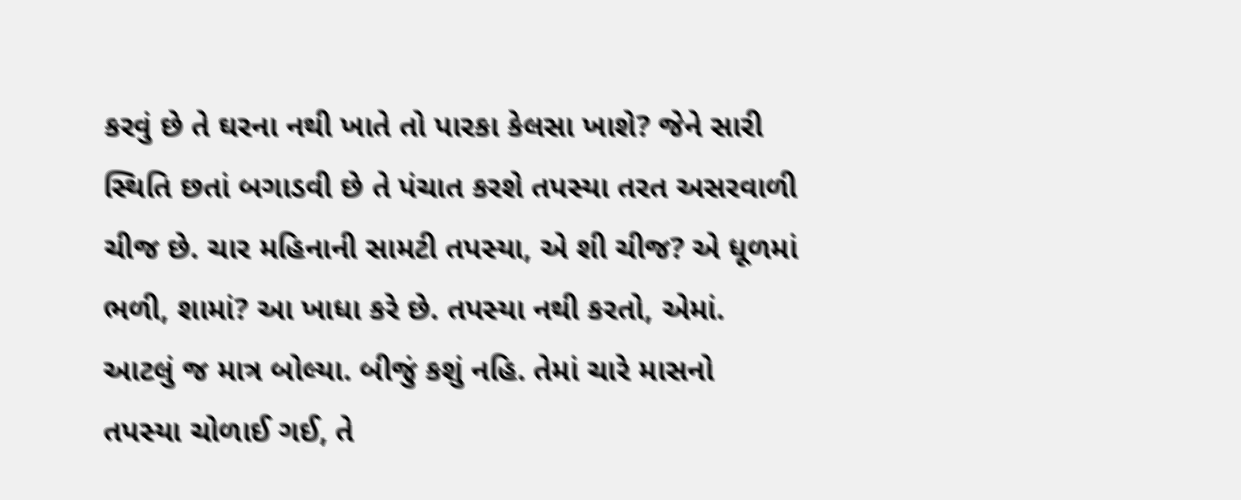કરવું છે તે ઘરના નથી ખાતે તો પારકા કેલસા ખાશે? જેને સારી સ્થિતિ છતાં બગાડવી છે તે પંચાત કરશે તપસ્યા તરત અસરવાળી ચીજ છે. ચાર મહિનાની સામટી તપસ્યા, એ શી ચીજ? એ ધૂળમાં ભળી, શામાં? આ ખાધા કરે છે. તપસ્યા નથી કરતો, એમાં. આટલું જ માત્ર બોલ્યા. બીજું કશું નહિ. તેમાં ચારે માસનો તપસ્યા ચોળાઈ ગઈ, તે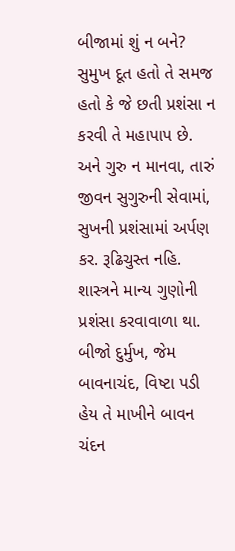બીજામાં શું ન બને? સુમુખ દૂત હતો તે સમજ હતો કે જે છતી પ્રશંસા ન કરવી તે મહાપાપ છે. અને ગુરુ ન માનવા, તારું જીવન સુગુરુની સેવામાં, સુખની પ્રશંસામાં અર્પણ કર. રૂઢિચુસ્ત નહિ. શાસ્ત્રને માન્ય ગુણોની પ્રશંસા કરવાવાળા થા. બીજો દુર્મુખ, જેમ બાવનાચંદ, વિષ્ટા પડી હેય તે માખીને બાવન ચંદન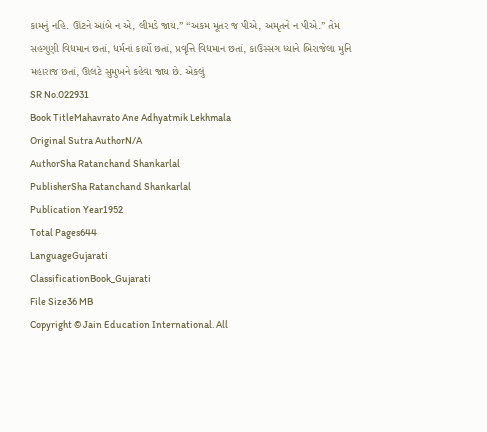કામનું નહિ. ઊંટને આંબે ન એ, લીમડે જાય.” “અકમ મૂતર જ પીએ, અમૃતને ન પીએ.” તેમ સહગુણી વિદ્યમાન છતાં, ધર્મનાં કાર્યો છતાં, પ્રવૃત્તિ વિદ્યમાન છતાં, કાઉસ્સગ ધ્યાને બિરાજેલા મુનિ મહારાજ છતાં, ઊલટે સુમુખને કહેવા જાય છે. એકલું
SR No.022931
Book TitleMahavrato Ane Adhyatmik Lekhmala
Original Sutra AuthorN/A
AuthorSha Ratanchand Shankarlal
PublisherSha Ratanchand Shankarlal
Publication Year1952
Total Pages644
LanguageGujarati
ClassificationBook_Gujarati
File Size36 MB
Copyright © Jain Education International. All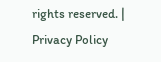rights reserved. | Privacy Policy